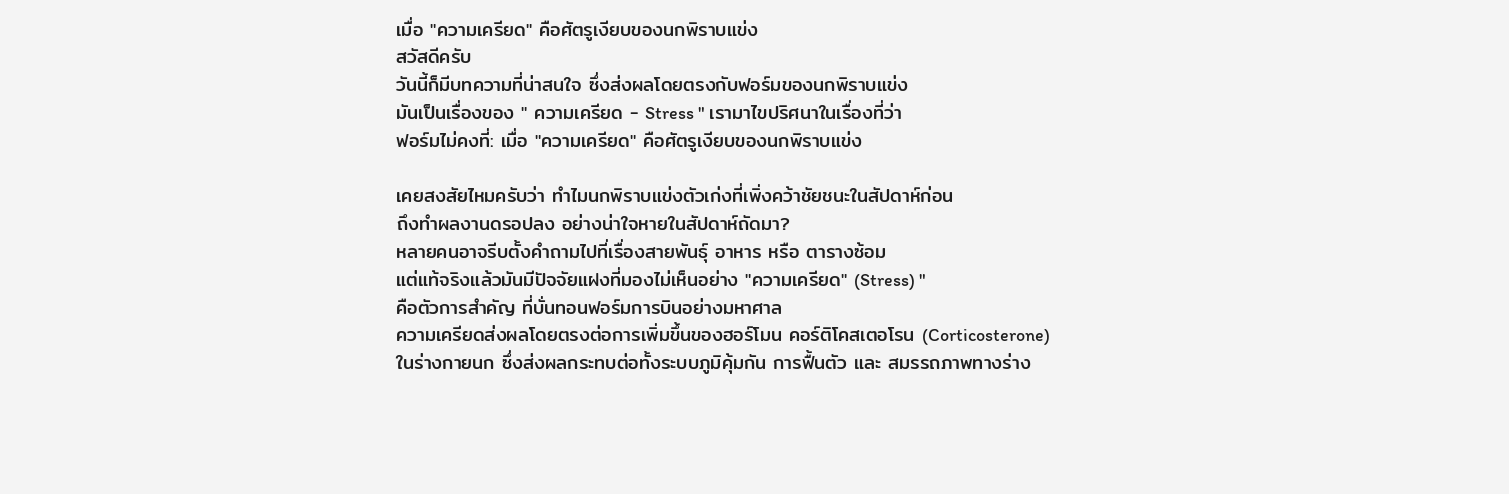เมื่อ "ความเครียด" คือศัตรูเงียบของนกพิราบแข่ง
สวัสดีครับ
วันนี้ก็มีบทความที่น่าสนใจ ซึ่งส่งผลโดยตรงกับฟอร์มของนกพิราบแข่ง
มันเป็นเรื่องของ " ความเครียด - Stress " เรามาไขปริศนาในเรื่องที่ว่า
ฟอร์มไม่คงที่: เมื่อ "ความเครียด" คือศัตรูเงียบของนกพิราบแข่ง

เคยสงสัยไหมครับว่า ทำไมนกพิราบแข่งตัวเก่งที่เพิ่งคว้าชัยชนะในสัปดาห์ก่อน
ถึงทำผลงานดรอปลง อย่างน่าใจหายในสัปดาห์ถัดมา?
หลายคนอาจรีบตั้งคำถามไปที่เรื่องสายพันธุ์ อาหาร หรือ ตารางซ้อม
แต่แท้จริงแล้วมันมีปัจจัยแฝงที่มองไม่เห็นอย่าง "ความเครียด" (Stress) "
คือตัวการสำคัญ ที่บั่นทอนฟอร์มการบินอย่างมหาศาล
ความเครียดส่งผลโดยตรงต่อการเพิ่มขึ้นของฮอร์โมน คอร์ติโคสเตอโรน (Corticosterone)
ในร่างกายนก ซึ่งส่งผลกระทบต่อทั้งระบบภูมิคุ้มกัน การฟื้นตัว และ สมรรถภาพทางร่าง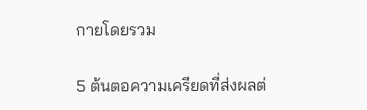กายโดยรวม

5 ต้นตอความเครียดที่ส่งผลต่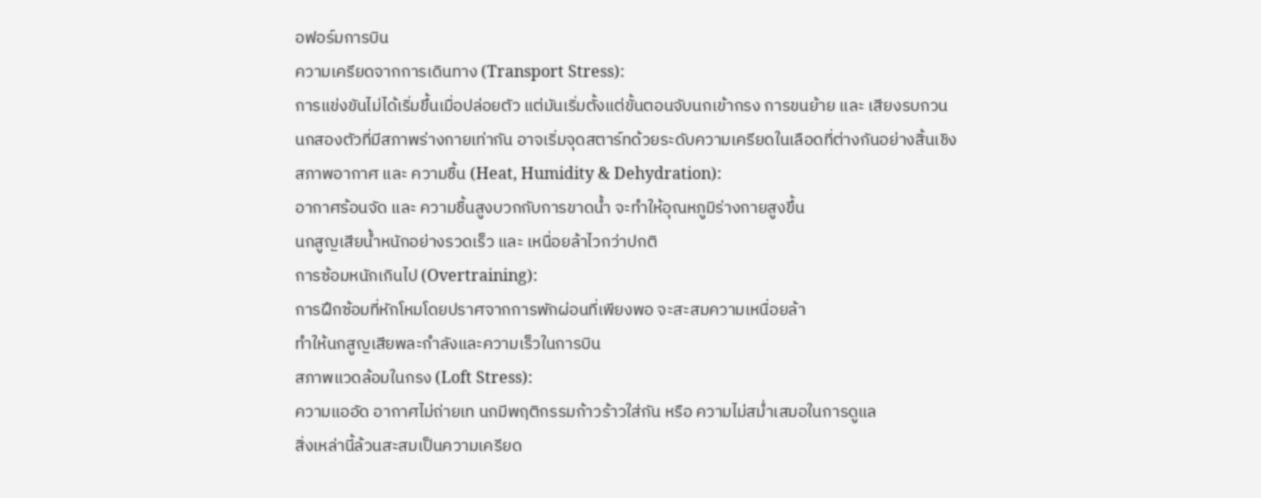อฟอร์มการบิน
ความเครียดจากการเดินทาง (Transport Stress):
การแข่งขันไม่ได้เริ่มขึ้นเมื่อปล่อยตัว แต่มันเริ่มตั้งแต่ขั้นตอนจับนกเข้ากรง การขนย้าย และ เสียงรบกวน
นกสองตัวที่มีสภาพร่างกายเท่ากัน อาจเริ่มจุดสตาร์ทด้วยระดับความเครียดในเลือดที่ต่างกันอย่างสิ้นเชิง
สภาพอากาศ และ ความชื้น (Heat, Humidity & Dehydration):
อากาศร้อนจัด และ ความชื้นสูงบวกกับการขาดน้ำ จะทำให้อุณหภูมิร่างกายสูงขึ้น
นกสูญเสียน้ำหนักอย่างรวดเร็ว และ เหนื่อยล้าไวกว่าปกติ
การซ้อมหนักเกินไป (Overtraining):
การฝึกซ้อมที่หักโหมโดยปราศจากการพักผ่อนที่เพียงพอ จะสะสมความเหนื่อยล้า
ทำให้นกสูญเสียพละกำลังและความเร็วในการบิน
สภาพแวดล้อมในกรง (Loft Stress):
ความแออัด อากาศไม่ถ่ายเท นกมีพฤติกรรมก้าวร้าวใส่กัน หรือ ความไม่สม่ำเสมอในการดูแล
สิ่งเหล่านี้ล้วนสะสมเป็นความเครียด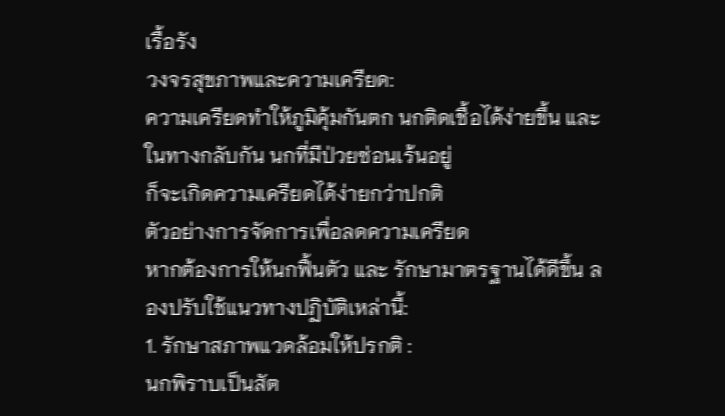เรื้อรัง
วงจรสุขภาพและความเครียด:
ความเครียดทำให้ภูมิคุ้มกันตก นกติดเชื้อได้ง่ายขึ้น และ ในทางกลับกัน นกที่มีป่วยซ่อนเร้นอยู่
ก็จะเกิดความเครียดได้ง่ายกว่าปกติ
ตัวอย่างการจัดการเพื่อลดความเครียด
หากต้องการให้นกฟื้นตัว และ รักษามาตรฐานได้ดีขึ้น ลองปรับใช้แนวทางปฏิบัติเหล่านี้:
1. รักษาสภาพแวดล้อมให้ปรกติ :
นกพิราบเป็นสัต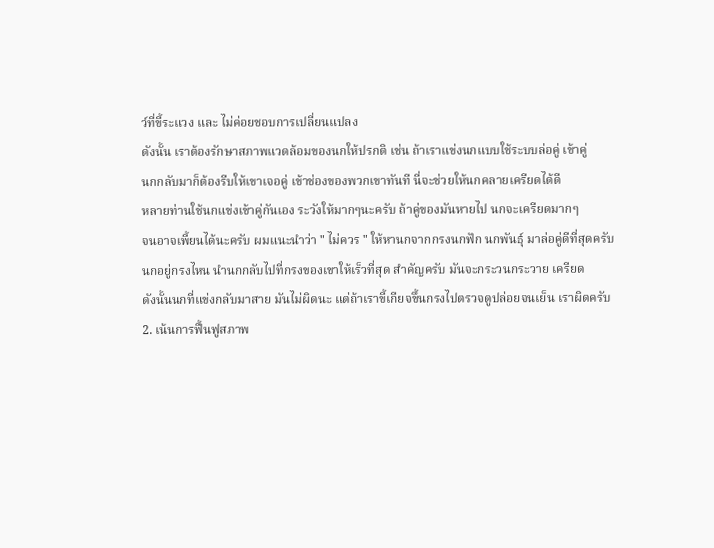ว์ที่ขี้ระแวง และ ไม่ค่อยชอบการเปลี่ยนแปลง
ดังนั้น เราต้องรักษาสภาพแวดล้อมของนกให้ปรกติ เช่น ถ้าเราแข่งนกแบบใช้ระบบล่อคู่ เข้าคู่
นกกลับมาก็ต้องรีบให้เขาเจอคู่ เข้าช่องของพวกเขาทันที นี่จะช่วยให้นกคลายเครียดได้ดี
หลายท่านใช้นกแข่งเข้าคู่กันเอง ระวังให้มากๆนะครับ ถ้าคู่ของมันหายไป นกจะเครียดมากๆ
จนอาจเพี้ยนได้นะครับ ผมแนะนำว่า " ไม่ควร " ให้หานกจากกรงนกฟัก นกพันธุ์ มาล่อคู่ดีที่สุดครับ
นกอยู่กรงไหน นำนกกลับไปที่กรงของเขาให้เร็วที่สุด สำคัญครับ มันจะกระวนกระวาย เครียด
ดังนั้นนกที่แข่งกลับมาสาย มันไม่ผิดนะ แต่ถ้าเราขี้เกียจขึ้นกรงไปตรวจดูปล่อยจนเย็น เราผิดครับ
2. เน้นการฟื้นฟูสภาพ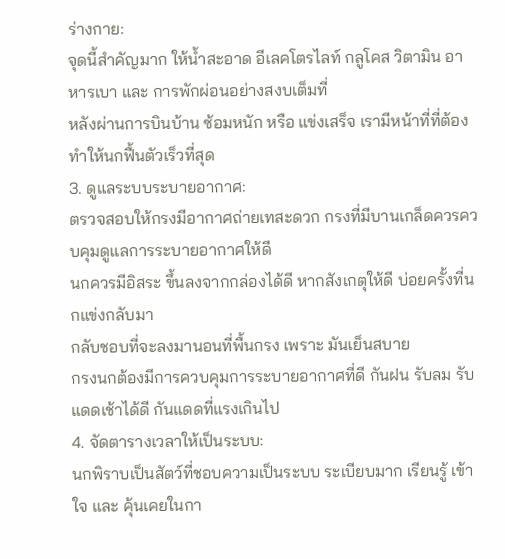ร่างกาย:
จุดนี้สำคัญมาก ให้น้ำสะอาด อีเลคโตรไลท์ กลูโคส วิตามิน อาหารเบา และ การพักผ่อนอย่างสงบเต็มที่
หลังผ่านการบินบ้าน ซ้อมหนัก หรือ แข่งเสร็จ เรามีหน้าที่ที่ต้องทำให้นกฟื้นตัวเร็วที่สุด
3. ดูแลระบบระบายอากาศ:
ตรวจสอบให้กรงมีอากาศถ่ายเทสะดวก กรงที่มีบานเกล็ดควรควบคุมดูแลการระบายอากาศให้ดี
นกควรมีอิสระ ขึ้นลงจากกล่องได้ดี หากสังเกตุให้ดี บ่อยครั้งที่นกแข่งกลับมา
กลับชอบที่จะลงมานอนที่พื้นกรง เพราะ มันเย็นสบาย
กรงนกต้องมีการควบคุมการระบายอากาศที่ดี กันฝน รับลม รับแดดเช้าได้ดี กันแดดที่แรงเกินไป
4. จัดตารางเวลาให้เป็นระบบ:
นกพิราบเป็นสัตว์ที่ชอบความเป็นระบบ ระเบียบมาก เรียนรู้ เข้าใจ และ คุ้นเคยในกา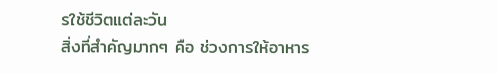รใช้ชีวิตแต่ละวัน
สิ่งที่สำคัญมากๆ คือ ช่วงการให้อาหาร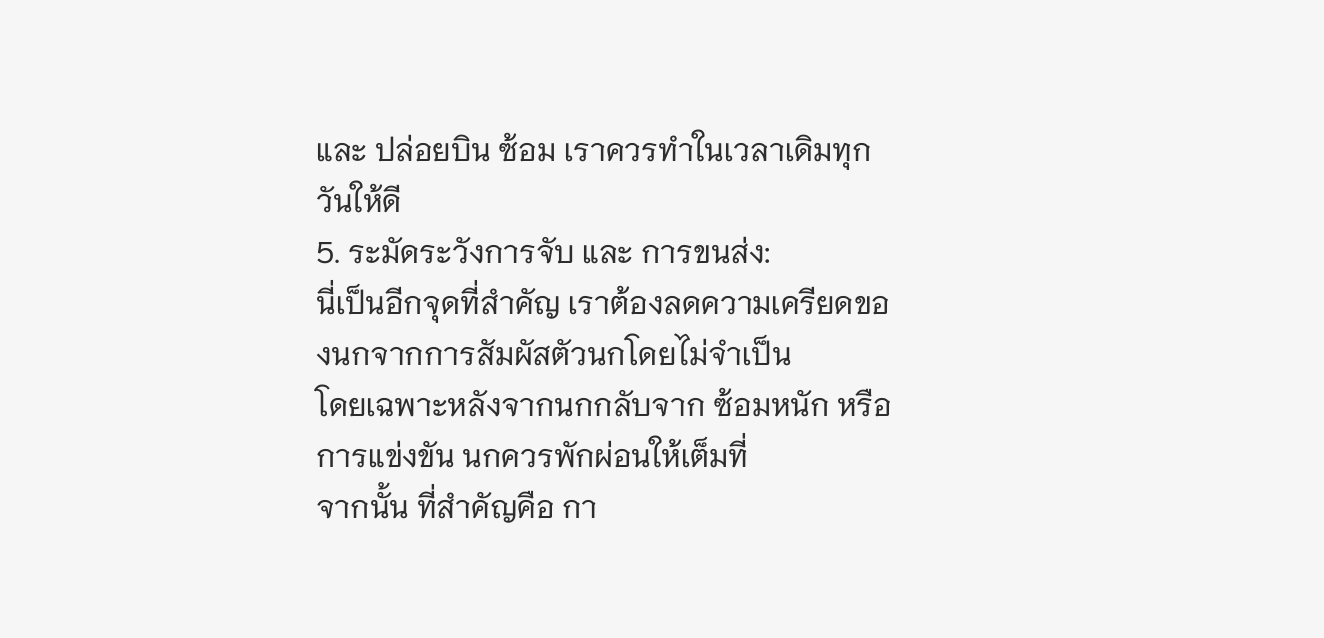และ ปล่อยบิน ซ้อม เราควรทำในเวลาเดิมทุกวันให้ดี
5. ระมัดระวังการจับ และ การขนส่ง:
นี่เป็นอีกจุดที่สำคัญ เราต้องลดความเครียดของนกจากการสัมผัสตัวนกโดยไม่จำเป็น
โดยเฉพาะหลังจากนกกลับจาก ซ้อมหนัก หรือ การแข่งขัน นกควรพักผ่อนให้เต็มที่
จากนั้น ที่สำคัญคือ กา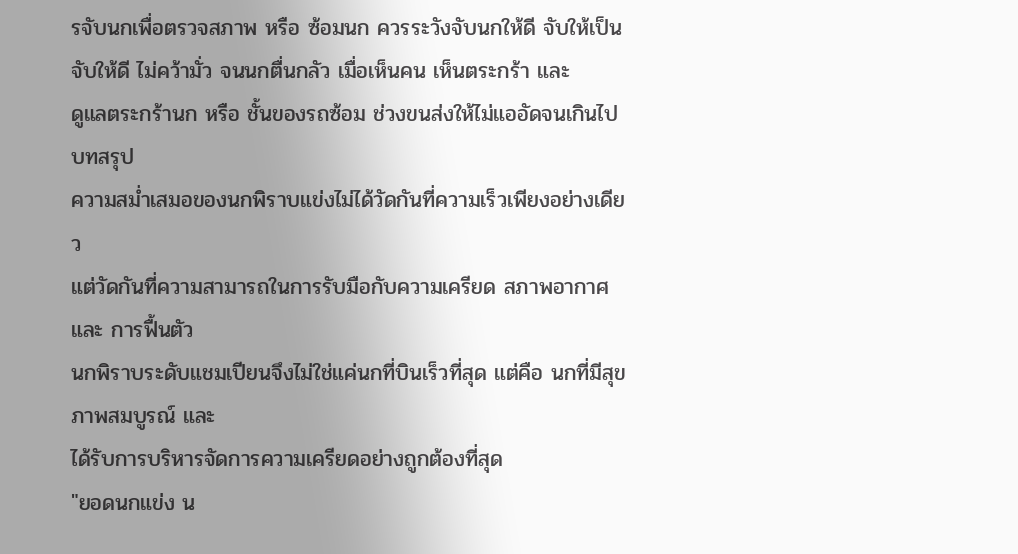รจับนกเพื่อตรวจสภาพ หรือ ซ้อมนก ควรระวังจับนกให้ดี จับให้เป็น
จับให้ดี ไม่คว้ามั่ว จนนกตื่นกลัว เมื่อเห็นคน เห็นตระกร้า และ
ดูแลตระกร้านก หรือ ชั้นของรถซ้อม ช่วงขนส่งให้ไม่แออัดจนเกินไป
บทสรุป
ความสม่ำเสมอของนกพิราบแข่งไม่ได้วัดกันที่ความเร็วเพียงอย่างเดียว
แต่วัดกันที่ความสามารถในการรับมือกับความเครียด สภาพอากาศ และ การฟื้นตัว
นกพิราบระดับแชมเปียนจึงไม่ใช่แค่นกที่บินเร็วที่สุด แต่คือ นกที่มีสุขภาพสมบูรณ์ และ
ได้รับการบริหารจัดการความเครียดอย่างถูกต้องที่สุด
"ยอดนกแข่ง น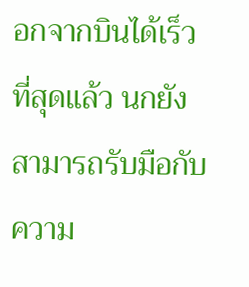อกจากบินได้เร็วที่สุดแล้ว นกยังสามารถรับมือกับความ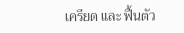เครียด และ ฟื้นตัว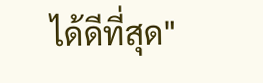ได้ดีที่สุด"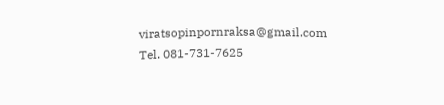viratsopinpornraksa@gmail.com
Tel. 081-731-7625